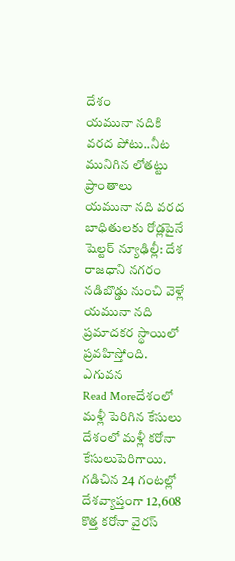దేశం
యమునా నదికి వరద పోటు..నీట మునిగిన లోతట్టు ప్రాంతాలు
యమునా నది వరద బాధితులకు రోడ్లపైనే షెల్టర్ న్యూఢిల్లీ: దేశ రాజధాని నగరం నడిబొడ్డు నుంచి వెళ్లే యమునా నది ప్రమాదకర స్థాయిలో ప్రవహిస్తోంది. ఎగువన
Read Moreదేశంలో మళ్లీ పెరిగిన కేసులు
దేశంలో మళ్లీ కరోనా కేసులుపెరిగాయి. గడిచిన 24 గంటల్లో దేశవ్యాప్తంగా 12,608 కొత్త కరోనా వైరస్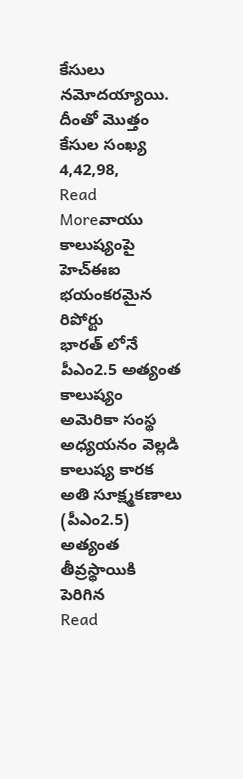కేసులు నమోదయ్యాయి. దీంతో మొత్తం కేసుల సంఖ్య 4,42,98,
Read Moreవాయు కాలుష్యంపై హెచ్ఈఐ భయంకరమైన రిపోర్టు
భారత్ లోనే పీఎం2.5 అత్యంత కాలుష్యం అమెరికా సంస్థ అధ్యయనం వెల్లడి కాలుష్య కారక అతి సూక్ష్మకణాలు (పీఎం2.5) అత్యంత తీవ్రస్థాయికి పెరిగిన
Read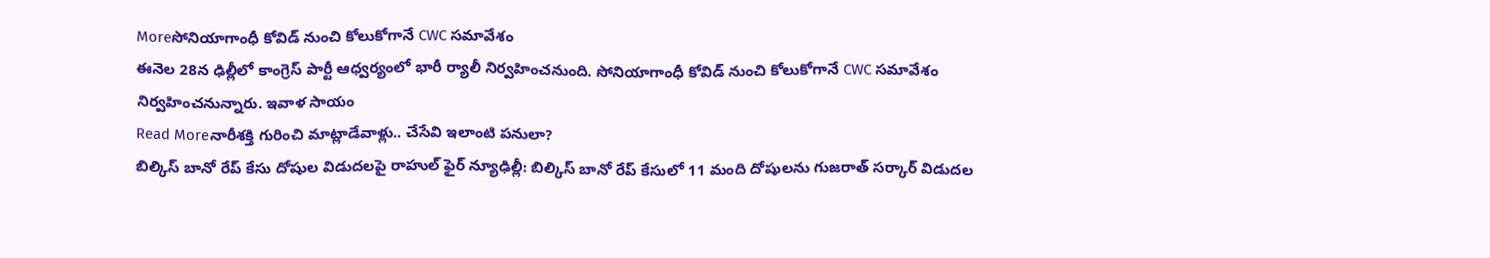Moreసోనియాగాంధీ కోవిడ్ నుంచి కోలుకోగానే CWC సమావేశం
ఈనెల 28న ఢిల్లీలో కాంగ్రెస్ పార్టీ ఆధ్వర్యంలో భారీ ర్యాలీ నిర్వహించనుంది. సోనియాగాంధీ కోవిడ్ నుంచి కోలుకోగానే CWC సమావేశం నిర్వహించనున్నారు. ఇవాళ సాయం
Read Moreనారీశక్తి గురించి మాట్లాడేవాళ్లు.. చేసేవి ఇలాంటి పనులా?
బిల్కిస్ బానో రేప్ కేసు దోషుల విడుదలపై రాహుల్ ఫైర్ న్యూఢిల్లీ: బిల్కిస్ బానో రేప్ కేసులో 11 మంది దోషులను గుజరాత్ సర్కార్ విడుదల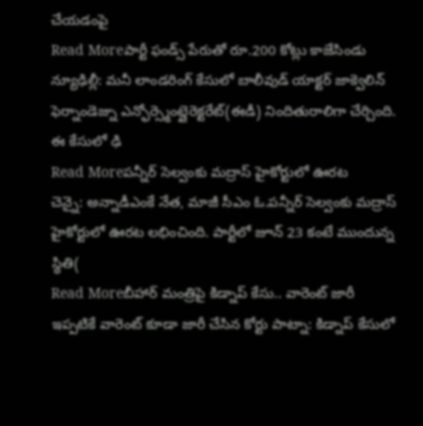చేయడంపై
Read Moreపార్టీ ఫండ్స్ పేరుతో రూ.200 కోట్లు కాజేసిండు
న్యూఢిల్లీ: మనీ లాండరింగ్ కేసులో బాలీవుడ్ యాక్టర్ జాక్వెలిన్ ఫెర్నాండెజ్ను ఎన్ఫోర్స్మెంట్డైరెక్టరేట్(ఈడీ) నిందితురాలిగా చేర్చింది. ఈ కేసులో ఢి
Read Moreపన్నీర్ సెల్వంకు మద్రాస్ హైకోర్టులో ఊరట
చెన్నై: అన్నాడీఎంకే నేత, మాజీ సీఎం ఓ.పన్నీర్ సెల్వంకు మద్రాస్ హైకోర్టులో ఊరట లభించింది. పార్టీలో జూన్ 23 కంటే ముందున్న స్థితి(
Read Moreబీహార్ మంత్రిపై కిడ్నాప్ కేసు.. వారెంట్ జారీ
ఇప్పటికే వారెంట్ కూడా జారీ చేసిన కోర్టు పాట్నా: కిడ్నాప్ కేసులో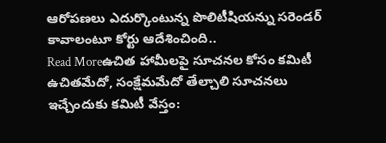ఆరోపణలు ఎదుర్కొంటున్న పొలిటీషియన్ను సరెండర్ కావాలంటూ కోర్టు ఆదేశించింది..
Read Moreఉచిత హామీలపై సూచనల కోసం కమిటీ
ఉచితమేదో, సంక్షేమమేదో తేల్చాలి సూచనలు ఇచ్చేందుకు కమిటీ వేస్తం: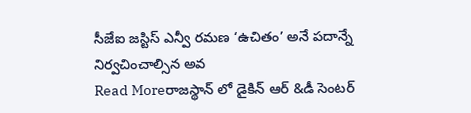సీజేఐ జస్టిస్ ఎన్వీ రమణ ‘ఉచితం’ అనే పదాన్నే నిర్వచించాల్సిన అవ
Read Moreరాజస్థాన్ లో డైకిన్ ఆర్ &డీ సెంటర్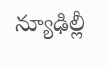న్యూఢిల్లీ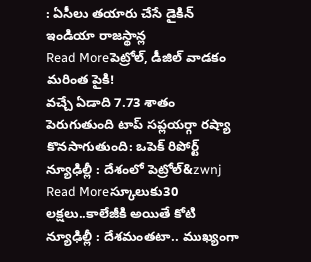: ఏసీలు తయారు చేసే డైకిన్ ఇండియా రాజస్థాన్ల
Read Moreపెట్రోల్, డీజిల్ వాడకం మరింత పైకి!
వచ్చే ఏడాది 7.73 శాతం పెరుగుతుంది టాప్ సప్లయర్గా రష్యా కొనసాగుతుంది: ఒపెక్ రిపోర్ట్ న్యూఢిల్లీ : దేశంలో పెట్రోల్&zwnj
Read Moreస్కూలుకు30 లక్షలు..కాలేజీకి అయితే కోటి
న్యూఢిల్లీ : దేశమంతటా.. ముఖ్యంగా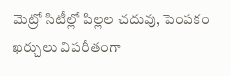మెట్రో సిటీల్లో పిల్లల చదువు, పెంపకం ఖర్చులు విపరీతంగా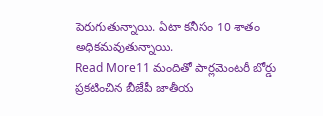పెరుగుతున్నాయి. ఏటా కనీసం 10 శాతం అధికమవుతున్నాయి.
Read More11 మందితో పార్లమెంటరీ బోర్డు
ప్రకటించిన బీజేపీ జాతీయ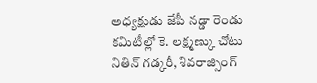అధ్యక్షుడు జేపీ నడ్డా రెండు కమిటీల్లో కె. లక్ష్మణ్కు చోటు నితిన్ గడ్కరీ, శివరాజ్సింగ్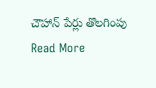చౌహాన్ పేర్లు తొలగింపు
Read More